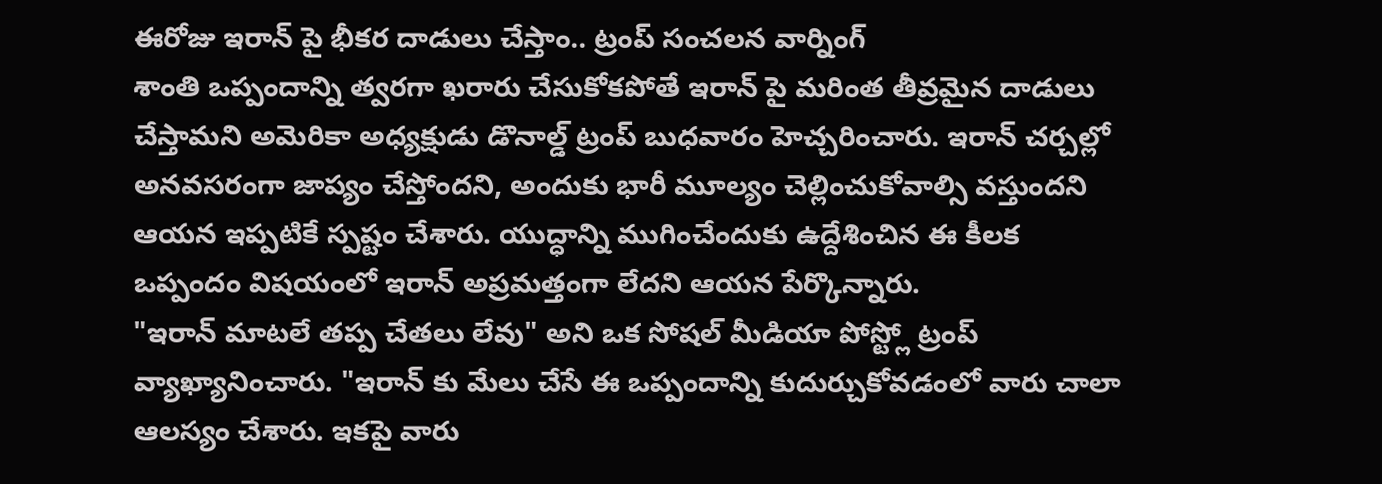ఈరోజు ఇరాన్ పై భీకర దాడులు చేస్తాం.. ట్రంప్ సంచలన వార్నింగ్
శాంతి ఒప్పందాన్ని త్వరగా ఖరారు చేసుకోకపోతే ఇరాన్ పై మరింత తీవ్రమైన దాడులు చేస్తామని అమెరికా అధ్యక్షుడు డొనాల్డ్ ట్రంప్ బుధవారం హెచ్చరించారు. ఇరాన్ చర్చల్లో అనవసరంగా జాప్యం చేస్తోందని, అందుకు భారీ మూల్యం చెల్లించుకోవాల్సి వస్తుందని ఆయన ఇప్పటికే స్పష్టం చేశారు. యుద్ధాన్ని ముగించేందుకు ఉద్దేశించిన ఈ కీలక ఒప్పందం విషయంలో ఇరాన్ అప్రమత్తంగా లేదని ఆయన పేర్కొన్నారు.
"ఇరాన్ మాటలే తప్ప చేతలు లేవు" అని ఒక సోషల్ మీడియా పోస్ట్లో ట్రంప్ వ్యాఖ్యానించారు. "ఇరాన్ కు మేలు చేసే ఈ ఒప్పందాన్ని కుదుర్చుకోవడంలో వారు చాలా ఆలస్యం చేశారు. ఇకపై వారు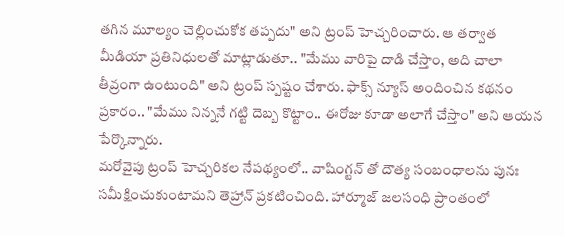తగిన మూల్యం చెల్లించుకోక తప్పదు" అని ట్రంప్ హెచ్చరించారు. ఆ తర్వాత మీడియా ప్రతినిధులతో మాట్లాడుతూ.. "మేము వారిపై దాడి చేస్తాం, అది చాలా తీవ్రంగా ఉంటుంది" అని ట్రంప్ స్పష్టం చేశారు. ఫాక్స్ న్యూస్ అందించిన కథనం ప్రకారం.. "మేము నిన్ననే గట్టి దెబ్బ కొట్టాం.. ఈరోజు కూడా అలాగే చేస్తాం" అని ఆయన పేర్కొన్నారు.
మరోవైపు ట్రంప్ హెచ్చరికల నేపథ్యంలో.. వాషింగ్టన్ తో దౌత్య సంబంధాలను పునః సమీక్షించుకుంటామని తెహ్రాన్ ప్రకటించింది. హార్మూజ్ జలసంధి ప్రాంతంలో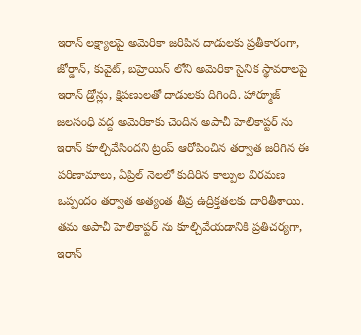ఇరాన్ లక్ష్యాలపై అమెరికా జరిపిన దాడులకు ప్రతీకారంగా, జోర్డాన్, కువైట్, బహ్రెయిన్ లోని అమెరికా సైనిక స్థావరాలపై ఇరాన్ డ్రోన్లు, క్షిపణులతో దాడులకు దిగింది. హార్మూజ్ జలసంధి వద్ద అమెరికాకు చెందిన అపాచీ హెలికాప్టర్ ను ఇరాన్ కూల్చివేసిందని ట్రంప్ ఆరోపించిన తర్వాత జరిగిన ఈ పరిణామాలు, ఏప్రిల్ నెలలో కుదిరిన కాల్పుల విరమణ ఒప్పందం తర్వాత అత్యంత తీవ్ర ఉద్రిక్తతలకు దారితీశాయి.
తమ అపాచీ హెలికాప్టర్ ను కూల్చివేయడానికి ప్రతిచర్యగా, ఇరాన్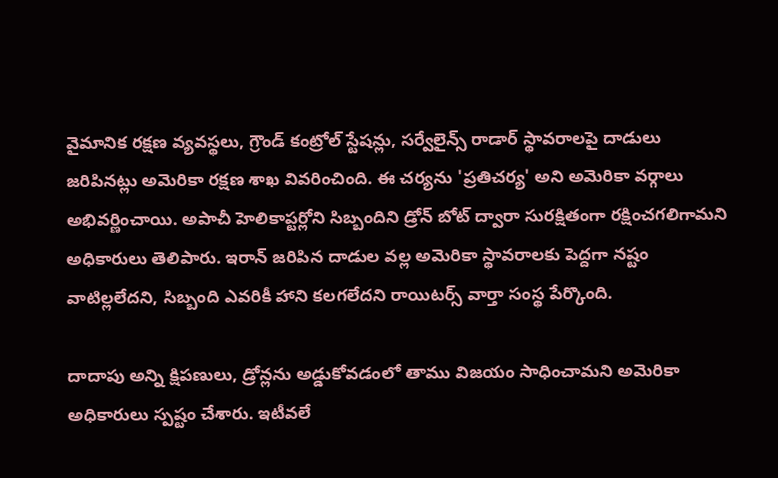వైమానిక రక్షణ వ్యవస్థలు, గ్రౌండ్ కంట్రోల్ స్టేషన్లు, సర్వేలైన్స్ రాడార్ స్థావరాలపై దాడులు జరిపినట్లు అమెరికా రక్షణ శాఖ వివరించింది. ఈ చర్యను 'ప్రతిచర్య' అని అమెరికా వర్గాలు అభివర్ణించాయి. అపాచీ హెలికాప్టర్లోని సిబ్బందిని డ్రోన్ బోట్ ద్వారా సురక్షితంగా రక్షించగలిగామని అధికారులు తెలిపారు. ఇరాన్ జరిపిన దాడుల వల్ల అమెరికా స్థావరాలకు పెద్దగా నష్టం వాటిల్లలేదని, సిబ్బంది ఎవరికీ హాని కలగలేదని రాయిటర్స్ వార్తా సంస్థ పేర్కొంది.

దాదాపు అన్ని క్షిపణులు, డ్రోన్లను అడ్డుకోవడంలో తాము విజయం సాధించామని అమెరికా అధికారులు స్పష్టం చేశారు. ఇటీవలే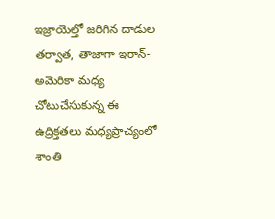ఇజ్రాయెల్తో జరిగిన దాడుల తర్వాత, తాజాగా ఇరాన్-అమెరికా మధ్య చోటుచేసుకున్న ఈ ఉద్రిక్తతలు మధ్యప్రాచ్యంలో శాంతి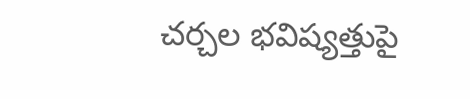చర్చల భవిష్యత్తుపై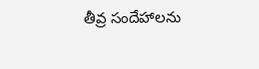తీవ్ర సందేహాలను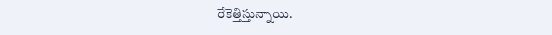రేకెత్తిస్తున్నాయి.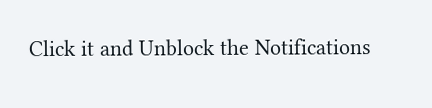Click it and Unblock the Notifications